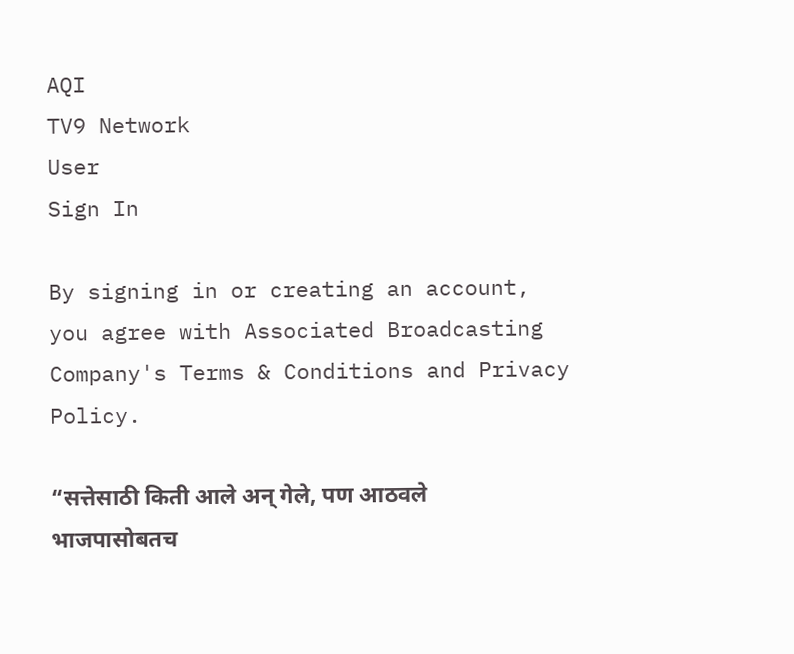AQI
TV9 Network
User
Sign In

By signing in or creating an account, you agree with Associated Broadcasting Company's Terms & Conditions and Privacy Policy.

“सत्तेसाठी किती आले अन् गेले, पण आठवले भाजपासोबतच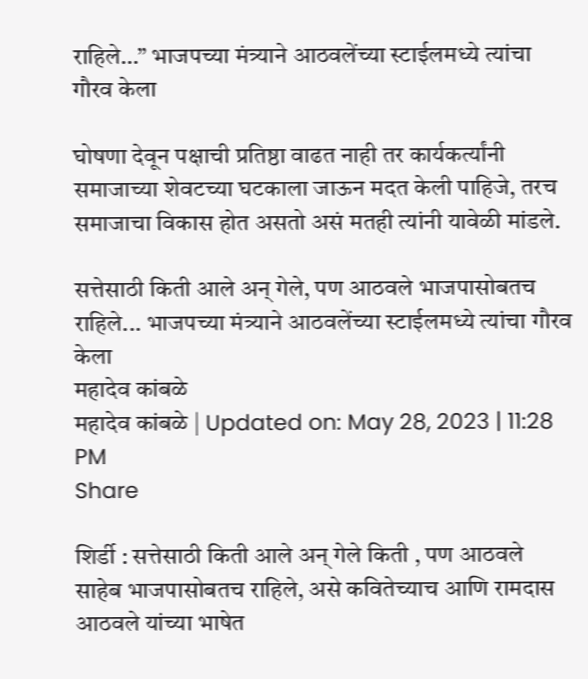राहिले…” भाजपच्या मंत्र्याने आठवलेंच्या स्टाईलमध्ये त्यांचा गौरव केला

घोषणा देवून पक्षाची प्रतिष्ठा वाढत नाही तर कार्यकर्त्यांनी समाजाच्या शेवटच्या घटकाला जाऊन मदत केली पाहिजे, तरच समाजाचा विकास होत असतो असं मतही त्यांनी यावेळी मांडले.

सत्तेसाठी किती आले अन् गेले, पण आठवले भाजपासोबतच राहिले... भाजपच्या मंत्र्याने आठवलेंच्या स्टाईलमध्ये त्यांचा गौरव केला
महादेव कांबळे
महादेव कांबळे | Updated on: May 28, 2023 | 11:28 PM
Share

शिर्डी : सत्तेसाठी किती आले अन् गेले किती , पण आठवले साहेब भाजपासोबतच राहिले, असे कवितेच्याच आणि रामदास आठवले यांच्या भाषेत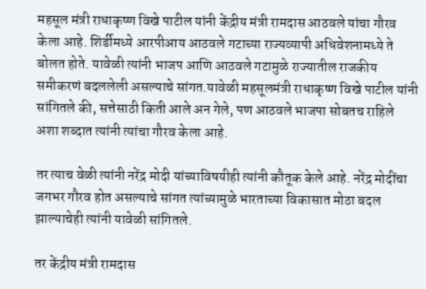महसूल मंत्री राधाकृष्ण विखे पाटील यांनी केंद्रीय मंत्री रामदास आठवले यांचा गौरव केला आहे. शिर्डीमध्ये आरपीआय आठवले गटाच्या राज्यव्यापी अधिवेशनामध्ये ते बोलत होते. यावेळी त्यांनी भाजप आणि आठवले गटामुळे राज्यातील राजकीय समीकरणं बदललेली असल्याचे सांगत.यावेळी महसूलमंत्री राधाकृष्ण विखे पाटील यांनी सांगितले की, सत्तेसाठी किती आले अन गेले, पण आठवले भाजपा सोबतच राहिले अशा शब्दात त्यांनी त्यांचा गौरव केला आहे.

तर त्याच वेळी त्यांनी नरेंद्र मोदी यांच्याविषयीही त्यांनी कौतूक केले आहे. नरेंद्र मोदींचा जगभर गौरव होत असल्याचे सांगत त्यांच्यामुळे भारताच्या विकासात मोठा बदल झाल्याचेही त्यांनी यावेळी सांगितले.

तर केंद्रीय मंत्री रामदास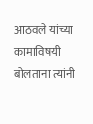आठवले यांच्या कामाविषयी बोलताना त्यांनी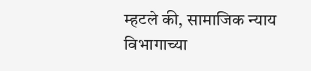म्हटले की, सामाजिक न्याय विभागाच्या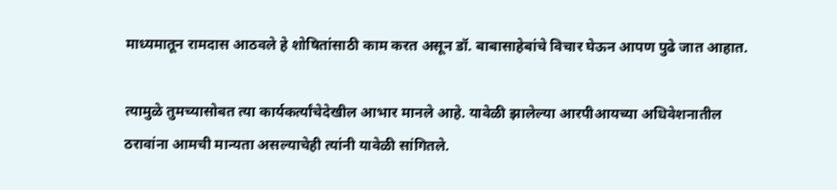माध्यमातून रामदास आठवले हे शोषितांसाठी काम करत असून डॉ. बाबासाहेबांचे विचार घेऊन आपण पुढे जात आहात.

त्यामुळे तुमच्यासोबत त्या कार्यकर्त्यांचेदेखील आभार मानले आहे. यावेळी झालेल्या आरपीआयच्या अधिवेशनातील ठरावांना आमची मान्यता असल्याचेही त्यांनी यावेळी सांगितले.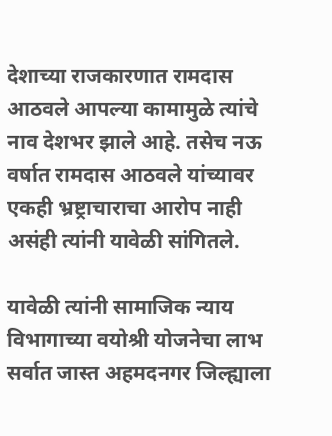देशाच्या राजकारणात रामदास आठवले आपल्या कामामुळे त्यांचे नाव देशभर झाले आहे. तसेच नऊ वर्षात रामदास आठवले यांच्यावर एकही भ्रष्ट्राचाराचा आरोप नाही असंही त्यांनी यावेळी सांगितले.

यावेळी त्यांनी सामाजिक न्याय विभागाच्या वयोश्री योजनेचा लाभ सर्वात जास्त अहमदनगर जिल्ह्याला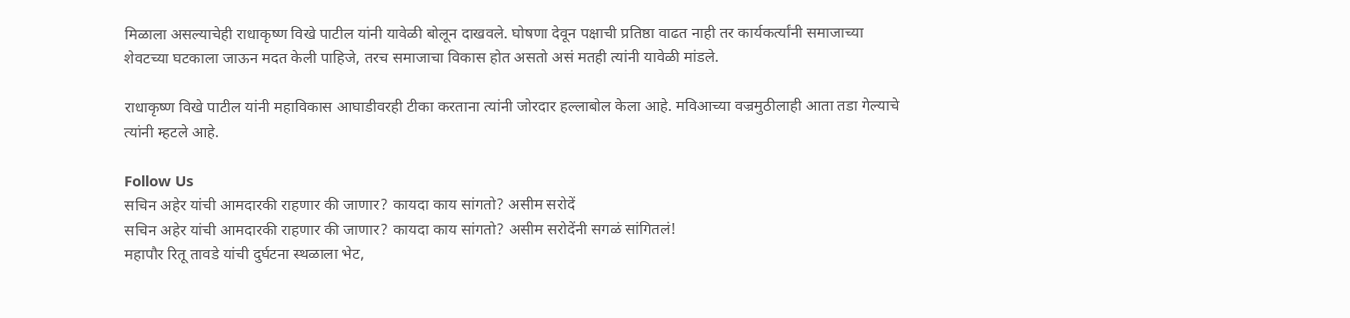मिळाला असल्याचेही राधाकृष्ण विखे पाटील यांनी यावेळी बोलून दाखवले. घोषणा देवून पक्षाची प्रतिष्ठा वाढत नाही तर कार्यकर्त्यांनी समाजाच्या शेवटच्या घटकाला जाऊन मदत केली पाहिजे, तरच समाजाचा विकास होत असतो असं मतही त्यांनी यावेळी मांडले.

राधाकृष्ण विखे पाटील यांनी महाविकास आघाडीवरही टीका करताना त्यांनी जोरदार हल्लाबोल केला आहे. मविआच्या वज्रमुठीलाही आता तडा गेल्याचे त्यांनी म्हटले आहे.

Follow Us
सचिन अहेर यांची आमदारकी राहणार की जाणार? कायदा काय सांगतो? असीम सरोदें
सचिन अहेर यांची आमदारकी राहणार की जाणार? कायदा काय सांगतो? असीम सरोदेंनी सगळं सांगितलं!
महापौर रितू तावडे यांची दुर्घटना स्थळाला भेट,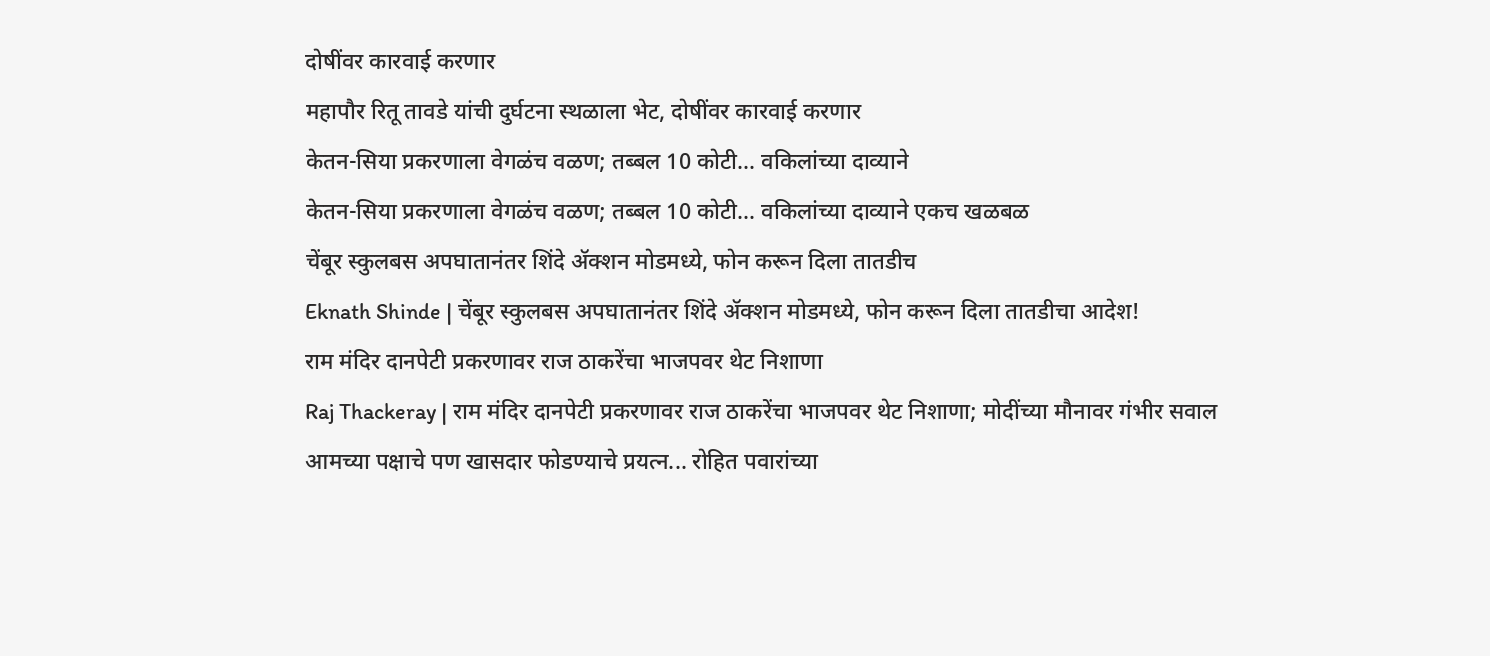दोषींवर कारवाई करणार
महापौर रितू तावडे यांची दुर्घटना स्थळाला भेट, दोषींवर कारवाई करणार
केतन-सिया प्रकरणाला वेगळंच वळण; तब्बल 10 कोटी... वकिलांच्या दाव्याने
केतन-सिया प्रकरणाला वेगळंच वळण; तब्बल 10 कोटी... वकिलांच्या दाव्याने एकच खळबळ
चेंबूर स्कुलबस अपघातानंतर शिंदे अ‍ॅक्शन मोडमध्ये, फोन करून दिला तातडीच
Eknath Shinde | चेंबूर स्कुलबस अपघातानंतर शिंदे अ‍ॅक्शन मोडमध्ये, फोन करून दिला तातडीचा आदेश!
राम मंदिर दानपेटी प्रकरणावर राज ठाकरेंचा भाजपवर थेट निशाणा
Raj Thackeray | राम मंदिर दानपेटी प्रकरणावर राज ठाकरेंचा भाजपवर थेट निशाणा; मोदींच्या मौनावर गंभीर सवाल
आमच्या पक्षाचे पण खासदार फोडण्याचे प्रयत्न... रोहित पवारांच्या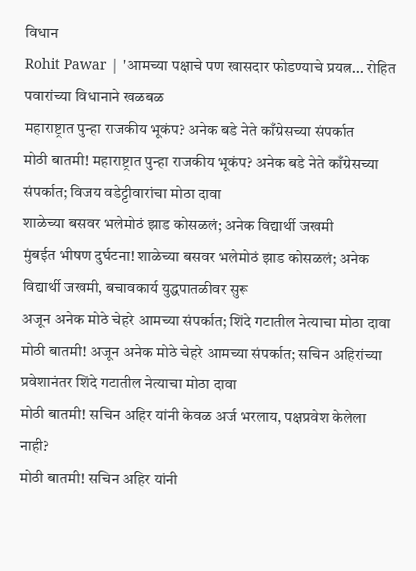विधान
Rohit Pawar | 'आमच्या पक्षाचे पण खासदार फोडण्याचे प्रयत्न... रोहित पवारांच्या विधानाने खळबळ
महाराष्ट्रात पुन्हा राजकीय भूकंप? अनेक बडे नेते काँग्रेसच्या संपर्कात
मोठी बातमी! महाराष्ट्रात पुन्हा राजकीय भूकंप? अनेक बडे नेते काँग्रेसच्या संपर्कात; विजय वडेट्टीवारांचा मोठा दावा
शाळेच्या बसवर भलेमोठं झाड कोसळलं; अनेक विद्यार्थी जखमी
मुंबईत भीषण दुर्घटना! शाळेच्या बसवर भलेमोठं झाड कोसळलं; अनेक विद्यार्थी जखमी, बचावकार्य युद्धपातळीवर सुरू
अजून अनेक मोठे चेहरे आमच्या संपर्कात; शिंदे गटातील नेत्याचा मोठा दावा
मोठी बातमी! अजून अनेक मोठे चेहरे आमच्या संपर्कात; सचिन अहिरांच्या प्रवेशानंतर शिंदे गटातील नेत्याचा मोठा दावा
मोठी बातमी! सचिन अहिर यांनी केवळ अर्ज भरलाय, पक्षप्रवेश केलेला नाही?
मोठी बातमी! सचिन अहिर यांनी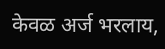केवळ अर्ज भरलाय,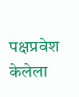पक्षप्रवेश केलेला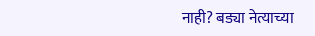नाही? बड्या नेत्याच्या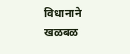विधानाने खळबळ